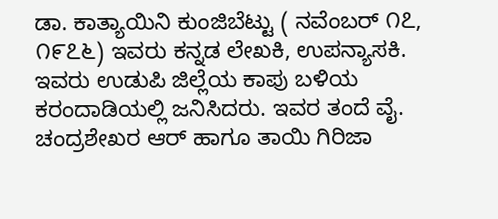ಡಾ. ಕಾತ್ಯಾಯಿನಿ ಕುಂಜಿಬೆಟ್ಟು ( ನವೆಂಬರ್ ೧೭, ೧೯೭೬) ಇವರು ಕನ್ನಡ ಲೇಖಕಿ, ಉಪನ್ಯಾಸಕಿ. ಇವರು ಉಡುಪಿ ಜಿಲ್ಲೆಯ ಕಾಪು ಬಳಿಯ ಕರಂದಾಡಿಯಲ್ಲಿ ಜನಿಸಿದರು. ಇವರ ತಂದೆ ವೈ. ಚಂದ್ರಶೇಖರ ಆರ್ ಹಾಗೂ ತಾಯಿ ಗಿರಿಜಾ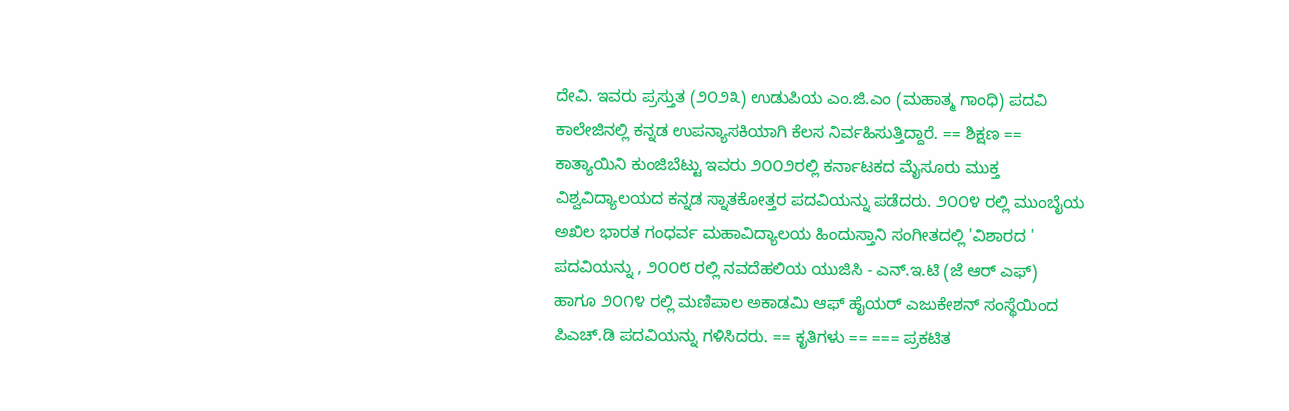ದೇವಿ. ಇವರು ಪ್ರಸ್ತುತ (೨೦೨೩) ಉಡುಪಿಯ ಎಂ.ಜಿ.ಎಂ (ಮಹಾತ್ಮ ಗಾಂಧಿ) ಪದವಿ ಕಾಲೇಜಿನಲ್ಲಿ ಕನ್ನಡ ಉಪನ್ಯಾಸಕಿಯಾಗಿ ಕೆಲಸ ನಿರ್ವಹಿಸುತ್ತಿದ್ದಾರೆ. == ಶಿಕ್ಷಣ == ಕಾತ್ಯಾಯಿನಿ ಕುಂಜಿಬೆಟ್ಟು ಇವರು ೨೦೦೨ರಲ್ಲಿ ಕರ್ನಾಟಕದ ಮೈಸೂರು ಮುಕ್ತ ವಿಶ್ವವಿದ್ಯಾಲಯದ ಕನ್ನಡ ಸ್ನಾತಕೋತ್ತರ ಪದವಿಯನ್ನು ಪಡೆದರು. ೨೦೦೪ ರಲ್ಲಿ ಮುಂಬೈಯ ಅಖಿಲ ಭಾರತ ಗಂಧರ್ವ ಮಹಾವಿದ್ಯಾಲಯ ಹಿಂದುಸ್ತಾನಿ ಸಂಗೀತದಲ್ಲಿ 'ವಿಶಾರದ ' ಪದವಿಯನ್ನು , ೨೦೦೮ ರಲ್ಲಿ ನವದೆಹಲಿಯ ಯುಜಿಸಿ - ಎನ್.ಇ.ಟಿ (ಜೆ ಆರ್ ಎಫ್) ಹಾಗೂ ೨೦೧೪ ರಲ್ಲಿ ಮಣಿಪಾಲ ಅಕಾಡಮಿ ಆಫ್ ಹೈಯರ್ ಎಜುಕೇಶನ್ ಸಂಸ್ಥೆಯಿಂದ ಪಿಎಚ್.ಡಿ ಪದವಿಯನ್ನು ಗಳಿಸಿದರು. == ಕೃತಿಗಳು == === ಪ್ರಕಟಿತ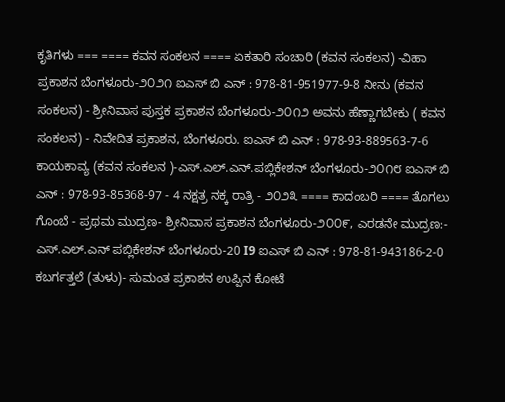ಕೃತಿಗಳು === ==== ಕವನ ಸಂಕಲನ ==== ಏಕತಾರಿ ಸಂಚಾರಿ (ಕವನ ಸಂಕಲನ) -ವಿಹಾ ಪ್ರಕಾಶನ ಬೆಂಗಳೂರು-೨೦೨೧ ಐಎಸ್ ಬಿ ಎನ್ : 978-81-951977-9-8 ನೀನು (ಕವನ ಸಂಕಲನ) - ಶ್ರೀನಿವಾಸ ಪುಸ್ತಕ ಪ್ರಕಾಶನ ಬೆಂಗಳೂರು-೨೦೧೨ ಅವನು ಹೆಣ್ಣಾಗಬೇಕು ( ಕವನ ಸಂಕಲನ) - ನಿವೇದಿತ ಪ್ರಕಾಶನ, ಬೆಂಗಳೂರು. ಐಎಸ್ ಬಿ ಎನ್ : 978-93-889563-7-6 ಕಾಯಕಾವ್ಯ (ಕವನ ಸಂಕಲನ )-ಎಸ್.ಎಲ್.ಎನ್.ಪಬ್ಲಿಕೇಶನ್ ಬೆಂಗಳೂರು-೨೦೧೮ ಐಎಸ್ ಬಿ ಎನ್ : 978-93-85368-97 - 4 ನಕ್ಷತ್ರ ನಕ್ಕ ರಾತ್ರಿ - ೨೦೨೩ ==== ಕಾದಂಬರಿ ==== ತೊಗಲು ಗೊಂಬೆ - ಪ್ರಥಮ ಮುದ್ರಣ- ಶ್ರೀನಿವಾಸ ಪ್ರಕಾಶನ ಬೆಂಗಳೂರು-೨೦೦೯, ಎರಡನೇ ಮುದ್ರಣ:- ಎಸ್.ಎಲ್.ಎನ್ ಪಬ್ಲಿಕೇಶನ್ ಬೆಂಗಳೂರು-20 I9 ಐಎಸ್ ಬಿ ಎನ್ : 978-81-943186-2-0 ಕಬರ್ಗತ್ತಲೆ (ತುಳು)- ಸುಮಂತ ಪ್ರಕಾಶನ ಉಪ್ಪಿನ ಕೋಟೆ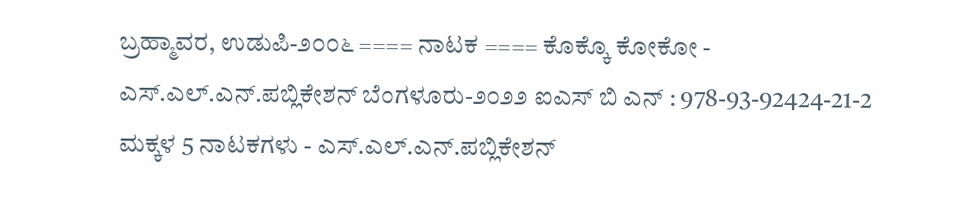ಬ್ರಹ್ಮಾವರ, ಉಡುಪಿ-೨೦೦೬ ==== ನಾಟಕ ==== ಕೊಕ್ಕೊ ಕೋಕೋ - ಎಸ್.ಎಲ್.ಎನ್.ಪಬ್ಲಿಕೇಶನ್ ಬೆಂಗಳೂರು-೨೦೨೨ ಐಎಸ್ ಬಿ ಎನ್ : 978-93-92424-21-2 ಮಕ್ಕಳ 5 ನಾಟಕಗಳು - ಎಸ್.ಎಲ್.ಎನ್.ಪಬ್ಲಿಕೇಶನ್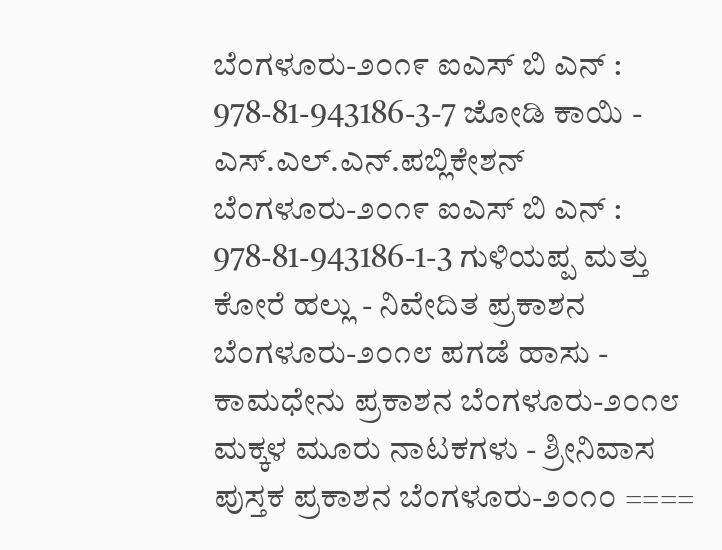ಬೆಂಗಳೂರು-೨೦೧೯ ಐಎಸ್ ಬಿ ಎನ್ : 978-81-943186-3-7 ಜೋಡಿ ಕಾಯಿ - ಎಸ್.ಎಲ್.ಎನ್.ಪಬ್ಲಿಕೇಶನ್ ಬೆಂಗಳೂರು-೨೦೧೯ ಐಎಸ್ ಬಿ ಎನ್ : 978-81-943186-1-3 ಗುಳಿಯಪ್ಪ ಮತ್ತು ಕೋರೆ ಹಲ್ಲು - ನಿವೇದಿತ ಪ್ರಕಾಶನ ಬೆಂಗಳೂರು-೨೦೧೮ ಪಗಡೆ ಹಾಸು - ಕಾಮಧೇನು ಪ್ರಕಾಶನ ಬೆಂಗಳೂರು-೨೦೧೮ ಮಕ್ಕಳ ಮೂರು ನಾಟಕಗಳು - ಶ್ರೀನಿವಾಸ ಪುಸ್ತಕ ಪ್ರಕಾಶನ ಬೆಂಗಳೂರು-೨೦೧೦ ====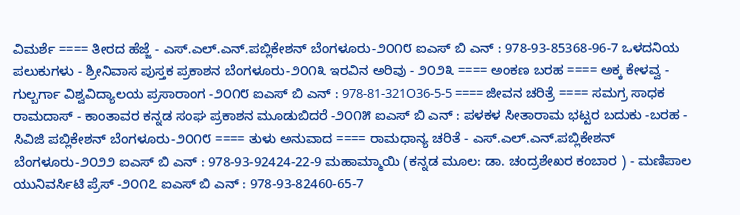ವಿಮರ್ಶೆ ==== ತೀರದ ಹೆಜ್ಜೆ - ಎಸ್.ಎಲ್.ಎನ್.ಪಬ್ಲಿಕೇಶನ್ ಬೆಂಗಳೂರು-೨೦೧೮ ಐಎಸ್ ಬಿ ಎನ್ : 978-93-85368-96-7 ಒಳದನಿಯ ಪಲುಕುಗಳು - ಶ್ರೀನಿವಾಸ ಪುಸ್ತಕ ಪ್ರಕಾಶನ ಬೆಂಗಳೂರು-೨೦೧೩ ಇರವಿನ ಅರಿವು - ೨೦೨೩ ==== ಅಂಕಣ ಬರಹ ==== ಅಕ್ಕ ಕೇಳವ್ವ - ಗುಲ್ಬರ್ಗಾ ವಿಶ್ವವಿದ್ಯಾಲಯ ಪ್ರಸಾರಾಂಗ -೨೦೧೮ ಐಎಸ್ ಬಿ ಎನ್ : 978-81-321O36-5-5 ==== ಜೀವನ ಚರಿತ್ರೆ ==== ಸಮಗ್ರ ಸಾಧಕ ರಾಮದಾಸ್ - ಕಾಂತಾವರ ಕನ್ನಡ ಸಂಘ ಪ್ರಕಾಶನ ಮೂಡುಬಿದರೆ -೨೦೧೫ ಐಎಸ್ ಬಿ ಎನ್ : ಪಳಕಳ ಸೀತಾರಾಮ ಭಟ್ಟರ ಬದುಕು -ಬರಹ - ಸಿವಿಜಿ ಪಬ್ಲಿಕೇಶನ್ ಬೆಂಗಳೂರು-೨೦೧೮ ==== ತುಳು ಅನುವಾದ ==== ರಾಮಧಾನ್ಯ ಚರಿತೆ - ಎಸ್.ಎಲ್.ಎನ್.ಪಬ್ಲಿಕೇಶನ್ ಬೆಂಗಳೂರು-೨೦೨೨ ಐಎಸ್ ಬಿ ಎನ್ : 978-93-92424-22-9 ಮಹಾಮ್ಮಾಯಿ (ಕನ್ನಡ ಮೂಲ: ಡಾ. ಚಂದ್ರಶೇಖರ ಕಂಬಾರ ) - ಮಣಿಪಾಲ ಯುನಿವರ್ಸಿಟಿ ಪ್ರೆಸ್ -೨೦೧೭ ಐಎಸ್ ಬಿ ಎನ್ : 978-93-82460-65-7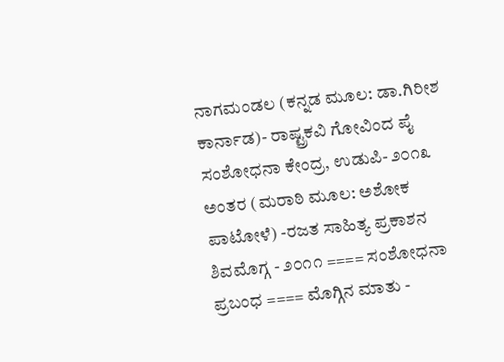ನಾಗಮಂಡಲ (ಕನ್ನಡ ಮೂಲ: ಡಾ.ಗಿರೀಶ ಕಾರ್ನಾಡ)- ರಾಷ್ಟ್ರಕವಿ ಗೋವಿಂದ ಪೈ ಸಂಶೋಧನಾ ಕೇಂದ್ರ, ಉಡುಪಿ- ೨೦೧೩ ಅಂತರ (ಮರಾಠಿ ಮೂಲ: ಅಶೋಕ ಪಾಟೋಳೆ) -ರಜತ ಸಾಹಿತ್ಯ ಪ್ರಕಾಶನ ಶಿವಮೊಗ್ಗ - ೨೦೧೧ ==== ಸಂಶೋಧನಾ ಪ್ರಬಂಧ ==== ಮೊಗ್ಗಿನ ಮಾತು -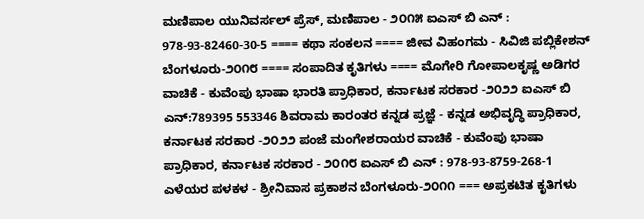ಮಣಿಪಾಲ ಯುನಿವರ್ಸಲ್ ಪ್ರೆಸ್, ಮಣಿಪಾಲ - ೨೦೧೫ ಐಎಸ್ ಬಿ ಎನ್ : 978-93-82460-30-5 ==== ಕಥಾ ಸಂಕಲನ ==== ಜೀವ ವಿಹಂಗಮ - ಸಿವಿಜಿ ಪಬ್ಲಿಕೇಶನ್ ಬೆಂಗಳೂರು-೨೦೧೮ ==== ಸಂಪಾದಿತ ಕೃತಿಗಳು ==== ಮೊಗೇರಿ ಗೋಪಾಲಕೃಷ್ಣ ಅಡಿಗರ ವಾಚಿಕೆ - ಕುವೆಂಪು ಭಾಷಾ ಭಾರತಿ ಪ್ರಾಧಿಕಾರ, ಕರ್ನಾಟಕ ಸರಕಾರ -೨೦೨೨ ಐಎಸ್ ಬಿ ಎನ್:789395 553346 ಶಿವರಾಮ ಕಾರಂತರ ಕನ್ನಡ ಪ್ರಜ್ಞೆ - ಕನ್ನಡ ಅಭಿವೃದ್ಧಿ ಪ್ರಾಧಿಕಾರ, ಕರ್ನಾಟಕ ಸರಕಾರ -೨೦೨೨ ಪಂಜೆ ಮಂಗೇಶರಾಯರ ವಾಚಿಕೆ - ಕುವೆಂಪು ಭಾಷಾ ಪ್ರಾಧಿಕಾರ, ಕರ್ನಾಟಕ ಸರಕಾರ - ೨೦೧೮ ಐಎಸ್ ಬಿ ಎನ್ : 978-93-8759-268-1 ಎಳೆಯರ ಪಳಕಳ - ಶ್ರೀನಿವಾಸ ಪ್ರಕಾಶನ ಬೆಂಗಳೂರು-೨೦೧೧ === ಅಪ್ರಕಟಿತ ಕೃತಿಗಳು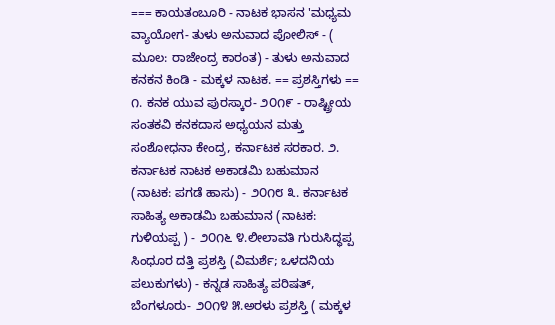=== ಕಾಯತಂಬೂರಿ - ನಾಟಕ ಭಾಸನ 'ಮಧ್ಯಮ ವ್ಯಾಯೋಗ- ತುಳು ಅನುವಾದ ಪೋಲಿಸ್ - ( ಮೂಲ: ರಾಜೇಂದ್ರ ಕಾರಂತ) - ತುಳು ಅನುವಾದ ಕನಕನ ಕಿಂಡಿ - ಮಕ್ಕಳ ನಾಟಕ. == ಪ್ರಶಸ್ತಿಗಳು == ೧. ಕನಕ ಯುವ ಪುರಸ್ಕಾರ- ೨೦೧೯ - ರಾಷ್ಟ್ರೀಯ ಸಂತಕವಿ ಕನಕದಾಸ ಅಧ್ಯಯನ ಮತ್ತು ಸಂಶೋಧನಾ ಕೇಂದ್ರ, ಕರ್ನಾಟಕ ಸರಕಾರ. ೨. ಕರ್ನಾಟಕ ನಾಟಕ ಅಕಾಡಮಿ ಬಹುಮಾನ (ನಾಟಕ: ಪಗಡೆ ಹಾಸು) - ೨೦೧೮ ೩. ಕರ್ನಾಟಕ ಸಾಹಿತ್ಯ ಅಕಾಡಮಿ ಬಹುಮಾನ (ನಾಟಕ: ಗುಳಿಯಪ್ಪ ) - ೨೦೧೬ ೪.ಲೀಲಾವತಿ ಗುರುಸಿದ್ಧಪ್ಪ ಸಿಂಧೂರ ದತ್ತಿ ಪ್ರಶಸ್ತಿ (ವಿಮರ್ಶೆ; ಒಳದನಿಯ ಪಲುಕುಗಳು) - ಕನ್ನಡ ಸಾಹಿತ್ಯ ಪರಿಷತ್, ಬೆಂಗಳೂರು- ೨೦೧೪ ೫.ಅರಳು ಪ್ರಶಸ್ತಿ ( ಮಕ್ಕಳ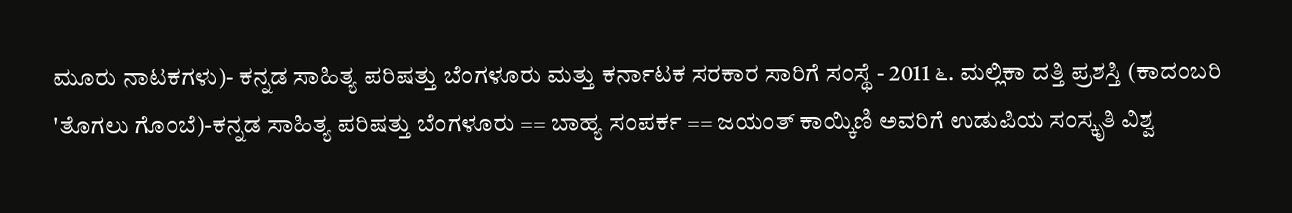ಮೂರು ನಾಟಕಗಳು)- ಕನ್ನಡ ಸಾಹಿತ್ಯ ಪರಿಷತ್ತು ಬೆಂಗಳೂರು ಮತ್ತು ಕರ್ನಾಟಕ ಸರಕಾರ ಸಾರಿಗೆ ಸಂಸ್ಥೆ - 2011 ೬. ಮಲ್ಲಿಕಾ ದತ್ತಿ ಪ್ರಶಸ್ತಿ (ಕಾದಂಬರಿ 'ತೊಗಲು ಗೊಂಬೆ)-ಕನ್ನಡ ಸಾಹಿತ್ಯ ಪರಿಷತ್ತು ಬೆಂಗಳೂರು == ಬಾಹ್ಯ ಸಂಪರ್ಕ == ಜಯಂತ್ ಕಾಯ್ಕಿಣಿ ಅವರಿಗೆ ಉಡುಪಿಯ ಸಂಸ್ಕೃತಿ ವಿಶ್ವ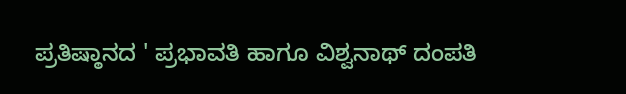ಪ್ರತಿಷ್ಠಾನದ ' ಪ್ರಭಾವತಿ ಹಾಗೂ ವಿಶ್ವನಾಥ್ ದಂಪತಿ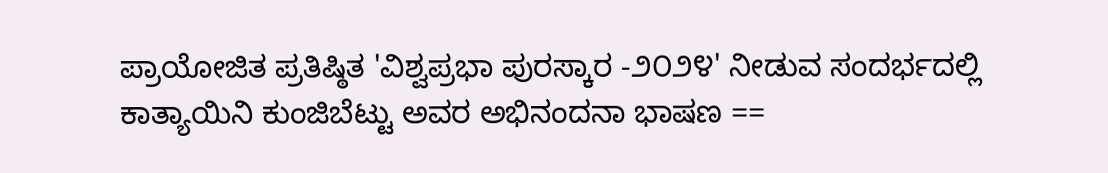ಪ್ರಾಯೋಜಿತ ಪ್ರತಿಷ್ಠಿತ 'ವಿಶ್ವಪ್ರಭಾ ಪುರಸ್ಕಾರ -೨೦೨೪' ನೀಡುವ ಸಂದರ್ಭದಲ್ಲಿ ಕಾತ್ಯಾಯಿನಿ ಕುಂಜಿಬೆಟ್ಟು ಅವರ ಅಭಿನಂದನಾ ಭಾಷಣ ==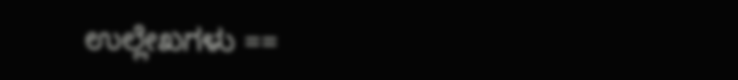ಉಲ್ಲೇಖಗಳು ==